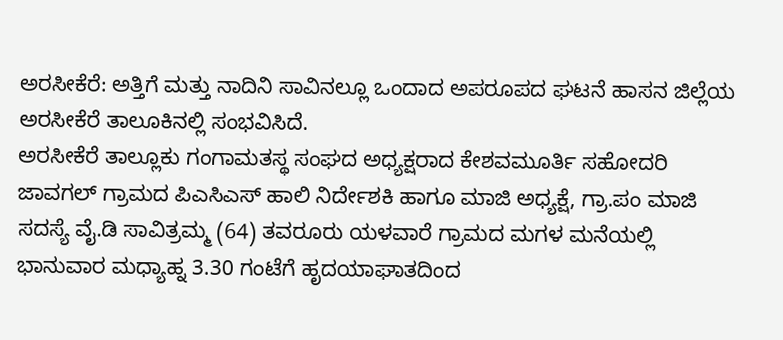ಅರಸೀಕೆರೆ: ಅತ್ತಿಗೆ ಮತ್ತು ನಾದಿನಿ ಸಾವಿನಲ್ಲೂ ಒಂದಾದ ಅಪರೂಪದ ಘಟನೆ ಹಾಸನ ಜಿಲ್ಲೆಯ ಅರಸೀಕೆರೆ ತಾಲೂಕಿನಲ್ಲಿ ಸಂಭವಿಸಿದೆ.
ಅರಸೀಕೆರೆ ತಾಲ್ಲೂಕು ಗಂಗಾಮತಸ್ಥ ಸಂಘದ ಅಧ್ಯಕ್ಷರಾದ ಕೇಶವಮೂರ್ತಿ ಸಹೋದರಿ ಜಾವಗಲ್ ಗ್ರಾಮದ ಪಿಎಸಿಎಸ್ ಹಾಲಿ ನಿರ್ದೇಶಕಿ ಹಾಗೂ ಮಾಜಿ ಅಧ್ಯಕ್ಷೆ, ಗ್ರಾ.ಪಂ ಮಾಜಿ ಸದಸ್ಯೆ ವೈ.ಡಿ ಸಾವಿತ್ರಮ್ಮ (64) ತವರೂರು ಯಳವಾರೆ ಗ್ರಾಮದ ಮಗಳ ಮನೆಯಲ್ಲಿ ಭಾನುವಾರ ಮಧ್ಯಾಹ್ನ 3.30 ಗಂಟೆಗೆ ಹೃದಯಾಘಾತದಿಂದ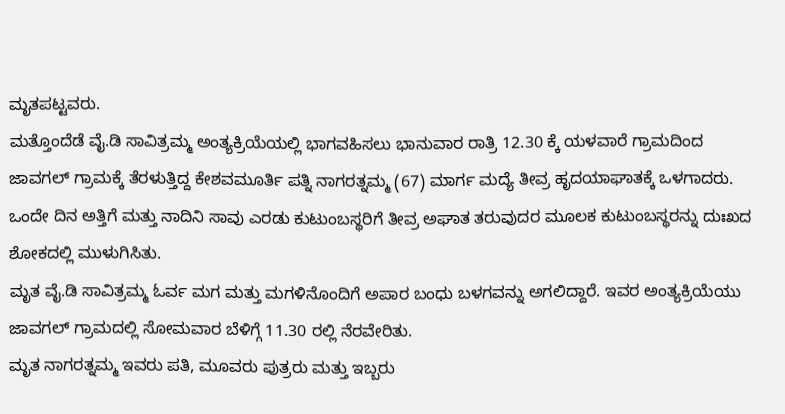ಮೃತಪಟ್ಟವರು.
ಮತ್ತೊಂದೆಡೆ ವೈ.ಡಿ ಸಾವಿತ್ರಮ್ಮ ಅಂತ್ಯಕ್ರಿಯೆಯಲ್ಲಿ ಭಾಗವಹಿಸಲು ಭಾನುವಾರ ರಾತ್ರಿ 12.30 ಕ್ಕೆ ಯಳವಾರೆ ಗ್ರಾಮದಿಂದ ಜಾವಗಲ್ ಗ್ರಾಮಕ್ಕೆ ತೆರಳುತ್ತಿದ್ದ ಕೇಶವಮೂರ್ತಿ ಪತ್ನಿ ನಾಗರತ್ನಮ್ಮ (67) ಮಾರ್ಗ ಮದ್ಯೆ ತೀವ್ರ ಹೃದಯಾಘಾತಕ್ಕೆ ಒಳಗಾದರು.
ಒಂದೇ ದಿನ ಅತ್ತಿಗೆ ಮತ್ತು ನಾದಿನಿ ಸಾವು ಎರಡು ಕುಟುಂಬಸ್ಥರಿಗೆ ತೀವ್ರ ಅಘಾತ ತರುವುದರ ಮೂಲಕ ಕುಟುಂಬಸ್ಥರನ್ನು ದುಃಖದ ಶೋಕದಲ್ಲಿ ಮುಳುಗಿಸಿತು.
ಮೃತ ವೈ.ಡಿ ಸಾವಿತ್ರಮ್ಮ ಓರ್ವ ಮಗ ಮತ್ತು ಮಗಳಿನೊಂದಿಗೆ ಅಪಾರ ಬಂಧು ಬಳಗವನ್ನು ಅಗಲಿದ್ದಾರೆ. ಇವರ ಅಂತ್ಯಕ್ರಿಯೆಯು ಜಾವಗಲ್ ಗ್ರಾಮದಲ್ಲಿ ಸೋಮವಾರ ಬೆಳಿಗ್ಗೆ 11.30 ರಲ್ಲಿ ನೆರವೇರಿತು.
ಮೃತ ನಾಗರತ್ನಮ್ಮ ಇವರು ಪತಿ, ಮೂವರು ಪುತ್ರರು ಮತ್ತು ಇಬ್ಬರು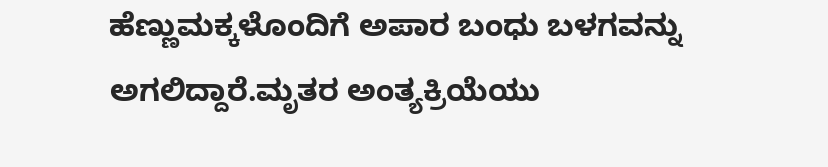ಹೆಣ್ಣುಮಕ್ಕಳೊಂದಿಗೆ ಅಪಾರ ಬಂಧು ಬಳಗವನ್ನು ಅಗಲಿದ್ದಾರೆ.ಮೃತರ ಅಂತ್ಯಕ್ರಿಯೆಯು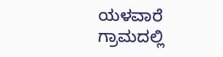ಯಳವಾರೆ ಗ್ರಾಮದಲ್ಲಿ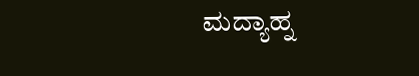ಮದ್ಯಾಹ್ನ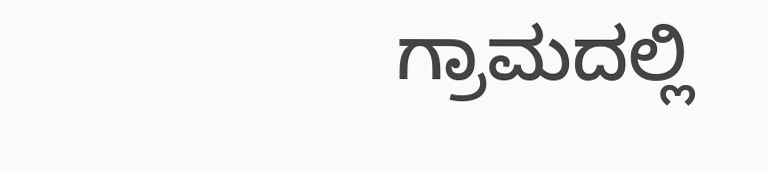ಗ್ರಾಮದಲ್ಲಿ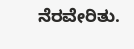ನೆರವೇರಿತು.